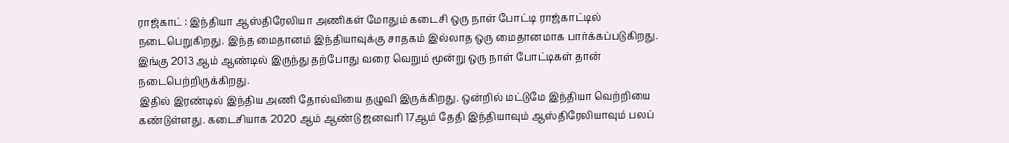ராஜ்காட் : இந்தியா ஆஸ்திரேலியா அணிகள் மோதும் கடைசி ஒரு நாள் போட்டி ராஜ்காட்டில் நடைபெறுகிறது. இந்த மைதானம் இந்தியாவுக்கு சாதகம் இல்லாத ஒரு மைதானமாக பார்க்கப்படுகிறது. இங்கு 2013 ஆம் ஆண்டில் இருந்து தற்போது வரை வெறும் மூன்று ஒரு நாள் போட்டிகள் தான் நடைபெற்றிருக்கிறது.
இதில் இரண்டில் இந்திய அணி தோல்வியை தழுவி இருக்கிறது. ஒன்றில் மட்டுமே இந்தியா வெற்றியை கண்டுள்ளது. கடைசியாக 2020 ஆம் ஆண்டு ஜனவரி 17ஆம் தேதி இந்தியாவும் ஆஸ்திரேலியாவும் பலப்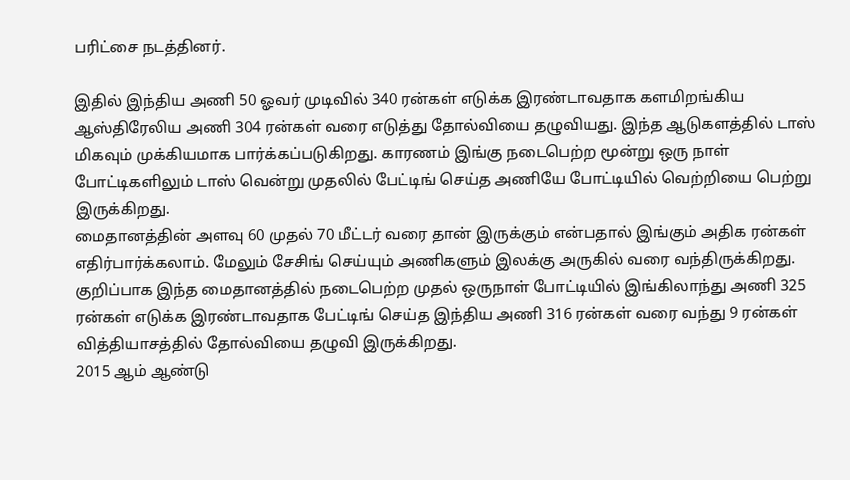பரிட்சை நடத்தினர்.

இதில் இந்திய அணி 50 ஓவர் முடிவில் 340 ரன்கள் எடுக்க இரண்டாவதாக களமிறங்கிய ஆஸ்திரேலிய அணி 304 ரன்கள் வரை எடுத்து தோல்வியை தழுவியது. இந்த ஆடுகளத்தில் டாஸ் மிகவும் முக்கியமாக பார்க்கப்படுகிறது. காரணம் இங்கு நடைபெற்ற மூன்று ஒரு நாள் போட்டிகளிலும் டாஸ் வென்று முதலில் பேட்டிங் செய்த அணியே போட்டியில் வெற்றியை பெற்று இருக்கிறது.
மைதானத்தின் அளவு 60 முதல் 70 மீட்டர் வரை தான் இருக்கும் என்பதால் இங்கும் அதிக ரன்கள் எதிர்பார்க்கலாம். மேலும் சேசிங் செய்யும் அணிகளும் இலக்கு அருகில் வரை வந்திருக்கிறது. குறிப்பாக இந்த மைதானத்தில் நடைபெற்ற முதல் ஒருநாள் போட்டியில் இங்கிலாந்து அணி 325 ரன்கள் எடுக்க இரண்டாவதாக பேட்டிங் செய்த இந்திய அணி 316 ரன்கள் வரை வந்து 9 ரன்கள் வித்தியாசத்தில் தோல்வியை தழுவி இருக்கிறது.
2015 ஆம் ஆண்டு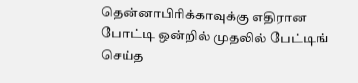தென்னாபிரிக்காவுக்கு எதிரான போட்டி ஒன்றில் முதலில் பேட்டிங் செய்த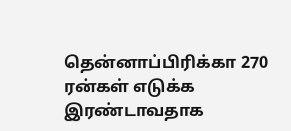தென்னாப்பிரிக்கா 270 ரன்கள் எடுக்க இரண்டாவதாக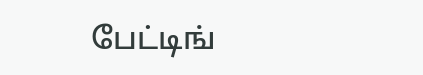பேட்டிங்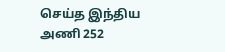செய்த இந்திய அணி 252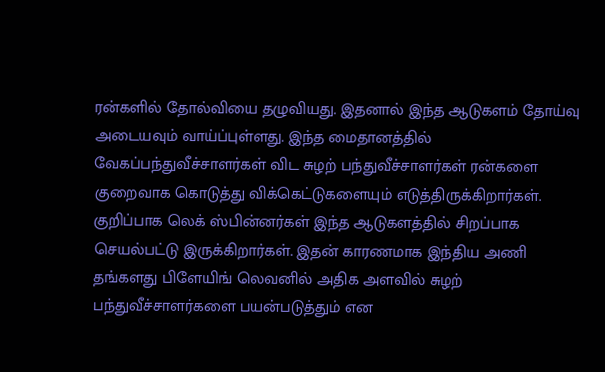ரன்களில் தோல்வியை தழுவியது. இதனால் இந்த ஆடுகளம் தோய்வு அடையவும் வாய்ப்புள்ளது. இந்த மைதானத்தில் வேகப்பந்துவீச்சாளர்கள் விட சுழற் பந்துவீச்சாளர்கள் ரன்களை குறைவாக கொடுத்து விக்கெட்டுகளையும் எடுத்திருக்கிறார்கள்.
குறிப்பாக லெக் ஸ்பின்னர்கள் இந்த ஆடுகளத்தில் சிறப்பாக செயல்பட்டு இருக்கிறார்கள். இதன் காரணமாக இந்திய அணி தங்களது பிளேயிங் லெவனில் அதிக அளவில் சுழற் பந்துவீச்சாளர்களை பயன்படுத்தும் என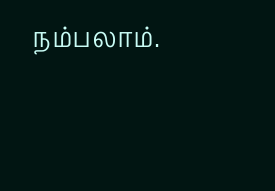நம்பலாம்.